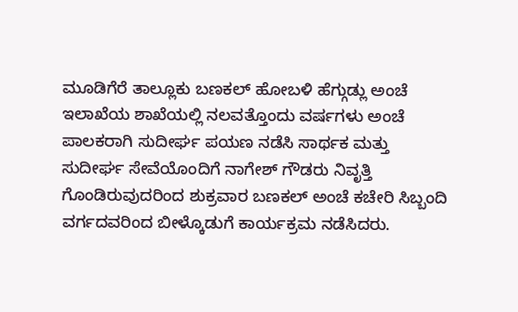ಮೂಡಿಗೆರೆ ತಾಲ್ಲೂಕು ಬಣಕಲ್ ಹೋಬಳಿ ಹೆಗ್ಗುಡ್ಲು ಅಂಚೆ ಇಲಾಖೆಯ ಶಾಖೆಯಲ್ಲಿ ನಲವತ್ತೊಂದು ವರ್ಷಗಳು ಅಂಚೆ ಪಾಲಕರಾಗಿ ಸುದೀರ್ಘ ಪಯಣ ನಡೆಸಿ ಸಾರ್ಥಕ ಮತ್ತು ಸುದೀರ್ಘ ಸೇವೆಯೊಂದಿಗೆ ನಾಗೇಶ್ ಗೌಡರು ನಿವೃತ್ತಿ ಗೊಂಡಿರುವುದರಿಂದ ಶುಕ್ರವಾರ ಬಣಕಲ್ ಅಂಚೆ ಕಚೇರಿ ಸಿಬ್ಬಂದಿ ವರ್ಗದವರಿಂದ ಬೀಳ್ಕೊಡುಗೆ ಕಾರ್ಯಕ್ರಮ ನಡೆಸಿದರು.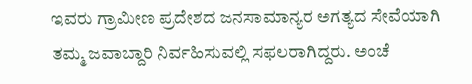ಇವರು ಗ್ರಾಮೀಣ ಪ್ರದೇಶದ ಜನಸಾಮಾನ್ಯರ ಅಗತ್ಯದ ಸೇವೆಯಾಗಿ ತಮ್ಮ ಜವಾಬ್ದಾರಿ ನಿರ್ವಹಿಸುವಲ್ಲಿ ಸಫಲರಾಗಿದ್ದರು. ಅಂಚೆ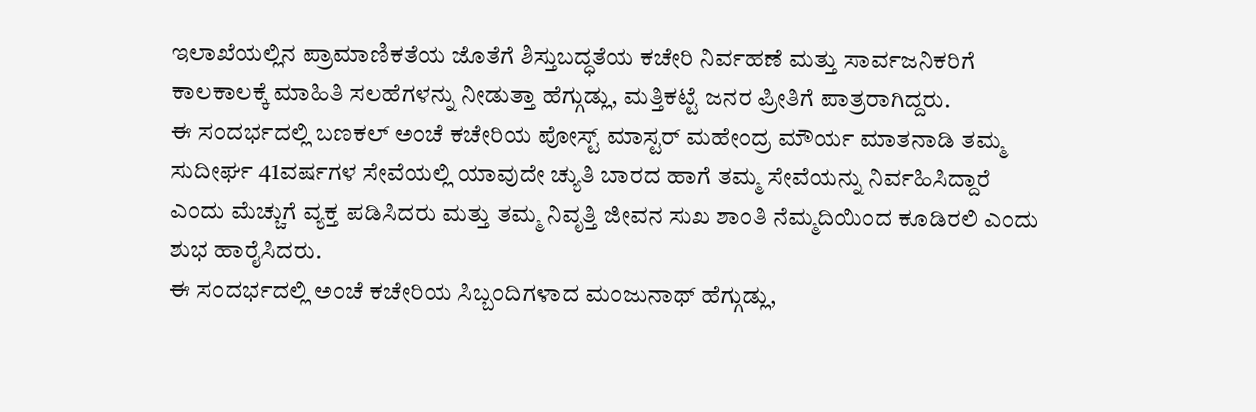ಇಲಾಖೆಯಲ್ಲಿನ ಪ್ರಾಮಾಣಿಕತೆಯ ಜೊತೆಗೆ ಶಿಸ್ತುಬದ್ಧತೆಯ ಕಚೇರಿ ನಿರ್ವಹಣೆ ಮತ್ತು ಸಾರ್ವಜನಿಕರಿಗೆ ಕಾಲಕಾಲಕ್ಕೆ ಮಾಹಿತಿ ಸಲಹೆಗಳನ್ನು ನೀಡುತ್ತಾ ಹೆಗ್ಗುಡ್ಲು, ಮತ್ತಿಕಟ್ಟೆ ಜನರ ಪ್ರೀತಿಗೆ ಪಾತ್ರರಾಗಿದ್ದರು.
ಈ ಸಂದರ್ಭದಲ್ಲಿ ಬಣಕಲ್ ಅಂಚೆ ಕಚೇರಿಯ ಪೋಸ್ಟ್ ಮಾಸ್ಟರ್ ಮಹೇಂದ್ರ ಮೌರ್ಯ ಮಾತನಾಡಿ ತಮ್ಮ ಸುದೀರ್ಘ 41ವರ್ಷಗಳ ಸೇವೆಯಲ್ಲಿ ಯಾವುದೇ ಚ್ಯುತಿ ಬಾರದ ಹಾಗೆ ತಮ್ಮ ಸೇವೆಯನ್ನು ನಿರ್ವಹಿಸಿದ್ದಾರೆ ಎಂದು ಮೆಚ್ಚುಗೆ ವ್ಯಕ್ತ ಪಡಿಸಿದರು ಮತ್ತು ತಮ್ಮ ನಿವೃತ್ತಿ ಜೀವನ ಸುಖ ಶಾಂತಿ ನೆಮ್ಮದಿಯಿಂದ ಕೂಡಿರಲಿ ಎಂದು ಶುಭ ಹಾರೈಸಿದರು.
ಈ ಸಂದರ್ಭದಲ್ಲಿ ಅಂಚೆ ಕಚೇರಿಯ ಸಿಬ್ಬಂದಿಗಳಾದ ಮಂಜುನಾಥ್ ಹೆಗ್ಗುಡ್ಲು,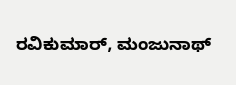ರವಿಕುಮಾರ್, ಮಂಜುನಾಥ್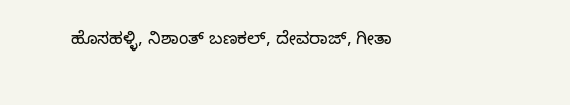ಹೊಸಹಳ್ಳಿ, ನಿಶಾಂತ್ ಬಣಕಲ್, ದೇವರಾಜ್, ಗೀತಾ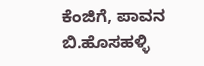ಕೆಂಜಿಗೆ, ಪಾವನ ಬಿ.ಹೊಸಹಳ್ಳಿ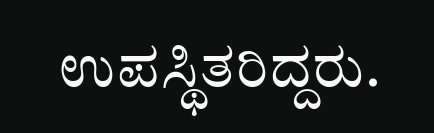ಉಪಸ್ಥಿತರಿದ್ದರು.